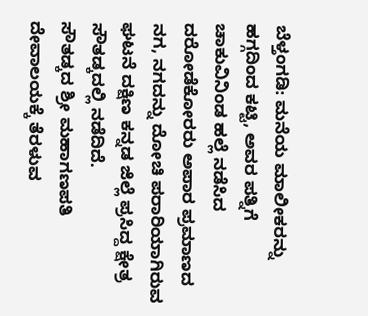ಬೆಳ್ತಂಗಡಿ: ಮನೆಯ ಮಾಲೀಕರನ್ನು ಹಗ್ಗದಿಂದ ಕಟ್ಟಿ, ಅವರ ಪತ್ನಿಗೆ ಚಾಕುವಿನಿಂಡ ಹಲ್ಲೆ ನಡೆಸಿದ ದರೋಡೆಕೋರರು ಅಪಾರ ಪ್ರಮಾಣದ ನಗ, ನಗದನ್ನು ದೋಚಿ ಪರಾರಿಯಾಗಿರುವ ಘಟನೆ ದಕ್ಷಿಣ ಕನ್ನಡ ಜಿಲ್ಲೆ ಪ್ರಸಿದ್ದ ಕ್ಷೇತ್ರ ಸೌತಡ್ಕದಲ್ಲಿ ನಡೆದಿದೆ.
ಸೌತಡ್ಕದ ಶ್ರೀ ಮಹಾಗಣಪತಿ ದೇವಾಲಯಕ್ಕೆ ತೆರಳುವ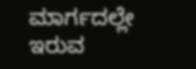ಮಾರ್ಗದಲ್ಲೇ ಇರುವ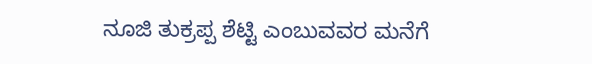ನೂಜಿ ತುಕ್ರಪ್ಪ ಶೆಟ್ಟಿ ಎಂಬುವವರ ಮನೆಗೆ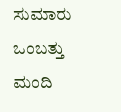ಸುಮಾರು ಒಂಬತ್ತು ಮಂದಿ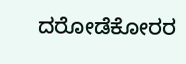ದರೋಡೆಕೋರರ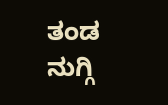ತಂಡ ನುಗ್ಗಿ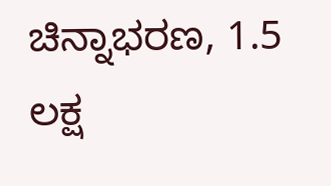ಚಿನ್ನಾಭರಣ, 1.5 ಲಕ್ಷ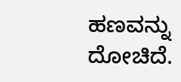ಹಣವನ್ನು ದೋಚಿದೆ.